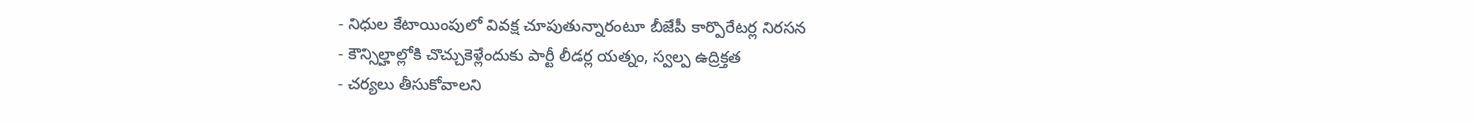- నిధుల కేటాయింపులో వివక్ష చూపుతున్నారంటూ బీజేపీ కార్పొరేటర్ల నిరసన
- కౌన్సిల్హాల్లోకి చొచ్చుకెళ్లేందుకు పార్టీ లీడర్ల యత్నం, స్వల్ప ఉద్రిక్తత
- చర్యలు తీసుకోవాలని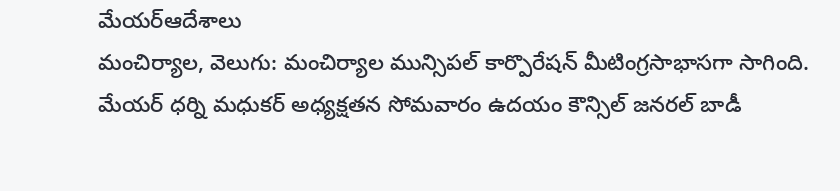మేయర్ఆదేశాలు
మంచిర్యాల, వెలుగు: మంచిర్యాల మున్సిపల్ కార్పొరేషన్ మీటింగ్రసాభాసగా సాగింది. మేయర్ ధర్ని మధుకర్ అధ్యక్షతన సోమవారం ఉదయం కౌన్సిల్ జనరల్ బాడీ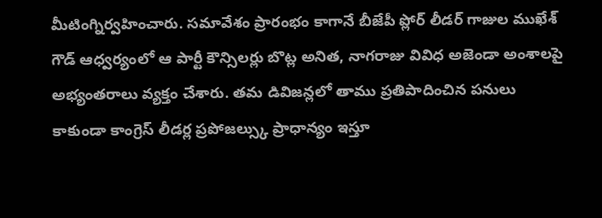మీటింగ్నిర్వహించారు. సమావేశం ప్రారంభం కాగానే బీజేపీ ప్లోర్ లీడర్ గాజుల ముఖేశ్ గౌడ్ ఆధ్వర్యంలో ఆ పార్టీ కౌన్సిలర్లు బొట్ల అనిత, నాగరాజు వివిధ అజెండా అంశాలపై అభ్యంతరాలు వ్యక్తం చేశారు. తమ డివిజన్లలో తాము ప్రతిపాదించిన పనులు కాకుండా కాంగ్రెస్ లీడర్ల ప్రపోజల్స్కు ప్రాధాన్యం ఇస్తూ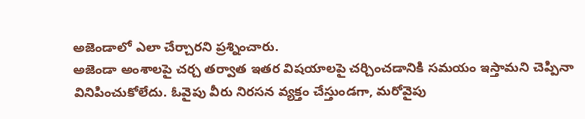అజెండాలో ఎలా చేర్చారని ప్రశ్నించారు.
అజెండా అంశాలపై చర్చ తర్వాత ఇతర విషయాలపై చర్చించడానికి సమయం ఇస్తామని చెప్పినా వినిపించుకోలేదు. ఓవైపు వీరు నిరసన వ్యక్తం చేస్తుండగా, మరోవైపు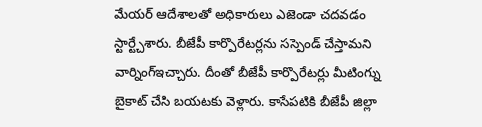మేయర్ ఆదేశాలతో అధికారులు ఎజెండా చదవడం స్టార్ట్చేశారు. బీజేపీ కార్పొరేటర్లను సస్పెండ్ చేస్తామని వార్నింగ్ఇచ్చారు. దీంతో బీజేపీ కార్పొరేటర్లు మీటింగ్ను బైకాట్ చేసి బయటకు వెళ్లారు. కాసేపటికి బీజేపీ జిల్లా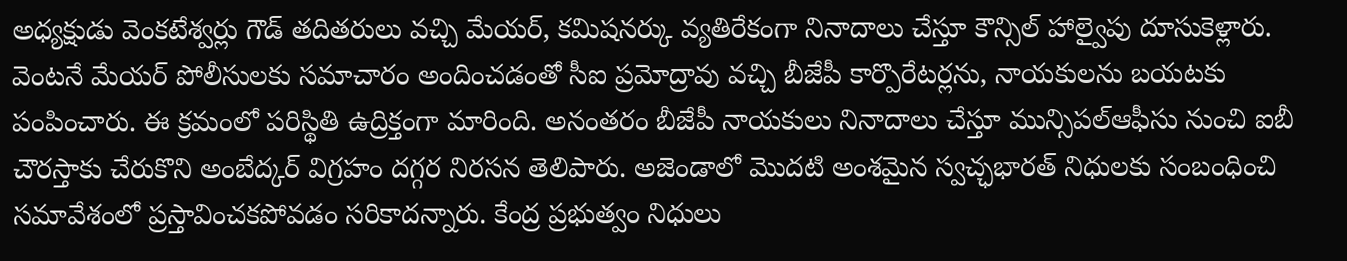అధ్యక్షుడు వెంకటేశ్వర్లు గౌడ్ తదితరులు వచ్చి మేయర్, కమిషనర్కు వ్యతిరేకంగా నినాదాలు చేస్తూ కౌన్సిల్ హాల్వైపు దూసుకెళ్లారు.
వెంటనే మేయర్ పోలీసులకు సమాచారం అందించడంతో సీఐ ప్రమోద్రావు వచ్చి బీజేపీ కార్పొరేటర్లను, నాయకులను బయటకు పంపించారు. ఈ క్రమంలో పరిస్థితి ఉద్రిక్తంగా మారింది. అనంతరం బీజేపీ నాయకులు నినాదాలు చేస్తూ మున్సిపల్ఆఫీసు నుంచి ఐబీ చౌరస్తాకు చేరుకొని అంబేద్కర్ విగ్రహం దగ్గర నిరసన తెలిపారు. అజెండాలో మొదటి అంశమైన స్వచ్ఛభారత్ నిధులకు సంబంధించి సమావేశంలో ప్రస్తావించకపోవడం సరికాదన్నారు. కేంద్ర ప్రభుత్వం నిధులు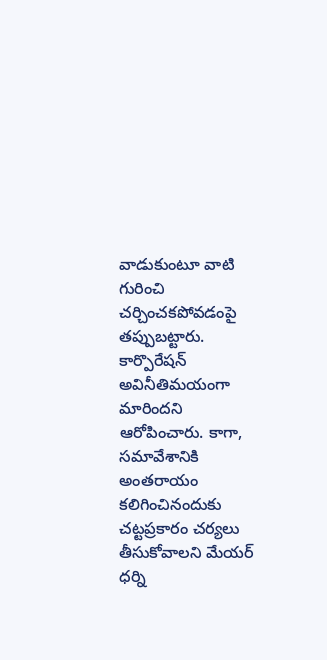వాడుకుంటూ వాటి గురించి చర్చించకపోవడంపై తప్పుబట్టారు. కార్పొరేషన్ అవినీతిమయంగా మారిందని ఆరోపించారు. కాగా, సమావేశానికి అంతరాయం కలిగించినందుకు చట్టప్రకారం చర్యలు తీసుకోవాలని మేయర్ ధర్ని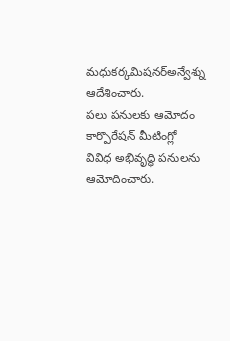మధుకర్కమిషనర్అన్వేశ్ను ఆదేశించారు.
పలు పనులకు ఆమోదం
కార్పొరేషన్ మీటింగ్లో వివిధ అభివృద్ధి పనులను ఆమోదించారు.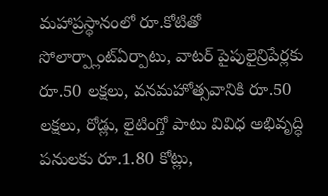మహాప్రస్థానంలో రూ.కోటితో సోలార్ప్లాంట్ఏర్పాటు, వాటర్ పైపులైన్రిపేర్లకు రూ.50 లక్షలు, వనమహోత్సవానికి రూ.50 లక్షలు, రోడ్లు, లైటింగ్తో పాటు వివిధ అభివృద్ధి పనులకు రూ.1.80 కోట్లు,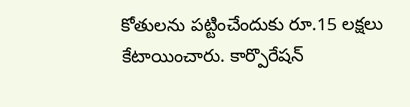కోతులను పట్టించేందుకు రూ.15 లక్షలు కేటాయించారు. కార్పొరేషన్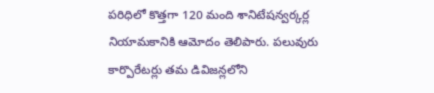పరిధిలో కొత్తగా 120 మంది శానిటేషన్వర్కర్ల నియామకానికి ఆమోదం తెలిపారు. పలువురు కార్పొరేటర్లు తమ డివిజన్లలోని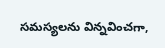సమస్యలను విన్నవించగా,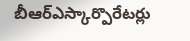బీఆర్ఎస్కార్పొరేటర్లు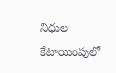నిధుల కేటాయింపులో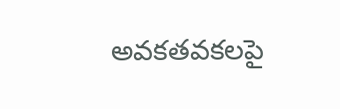అవకతవకలపై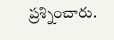ప్రశ్నించారు.